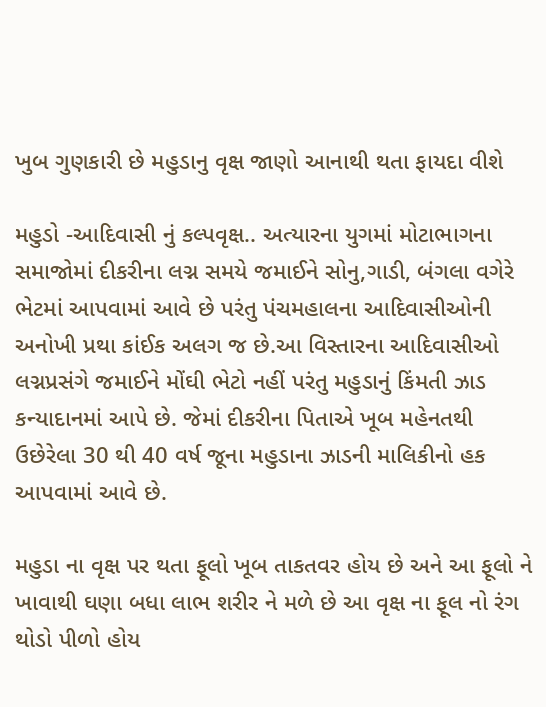ખુબ ગુણકારી છે મહુડાનુ વૃક્ષ જાણો આનાથી થતા ફાયદા વીશે

મહુડો -આદિવાસી નું કલ્પવૃક્ષ.. અત્યારના યુગમાં મોટાભાગના સમાજોમાં દીકરીના લગ્ન સમયે જમાઈને સોનુ,ગાડી, બંગલા વગેરે ભેટમાં આપવામાં આવે છે પરંતુ પંચમહાલના આદિવાસીઓની અનોખી પ્રથા કાંઈક અલગ જ છે.આ વિસ્તારના આદિવાસીઓ લગ્નપ્રસંગે જમાઈને મોંઘી ભેટો નહીં પરંતુ મહુડાનું કિંમતી ઝાડ કન્યાદાનમાં આપે છે. જેમાં દીકરીના પિતાએ ખૂબ મહેનતથી ઉછેરેલા 30 થી 40 વર્ષ જૂના મહુડાના ઝાડની માલિકીનો હક આપવામાં આવે છે.

મહુડા ના વૃક્ષ પર થતા ફૂલો ખૂબ તાકતવર હોય છે અને આ ફૂલો ને ખાવાથી ઘણા બધા લાભ શરીર ને મળે છે આ વૃક્ષ ના ફૂલ નો રંગ થોડો પીળો હોય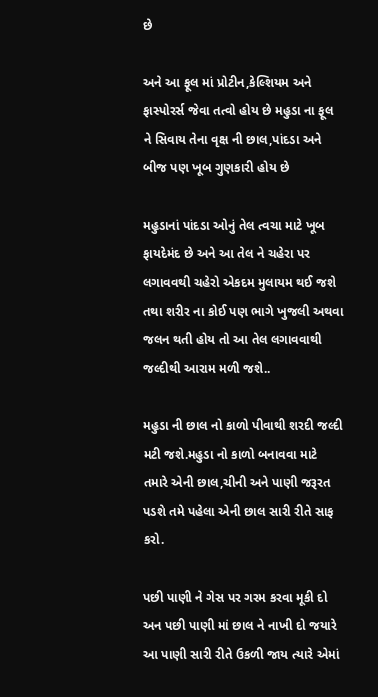છે

અને આ ફૂલ માં પ્રોટીન,કેલ્શિયમ અને ફાસ્પોરર્સ જેવા તત્વો હોય છે મહુડા ના ફૂલ ને સિવાય તેના વૃક્ષ ની છાલ,પાંદડા અને બીજ પણ ખૂબ ગુણકારી હોય છે

મહુડાનાં પાંદડા ઓનું તેલ ત્વચા માટે ખૂબ ફાયદેમંદ છે અને આ તેલ ને ચહેરા પર લગાવવથી ચહેરો એકદમ મુલાયમ થઈ જશે તથા શરીર ના કોઈ પણ ભાગે ખુજલી અથવા જલન થતી હોય તો આ તેલ લગાવવાથી જલ્દીથી આરામ મળી જશે..

મહુડા ની છાલ નો કાળો પીવાથી શરદી જલ્દી મટી જશે.મહુડા નો કાળો બનાવવા માટે તમારે એની છાલ,ચીની અને પાણી જરૂરત પડશે તમે પહેલા એની છાલ સારી રીતે સાફ કરો.

પછી પાણી ને ગેસ પર ગરમ કરવા મૂકી દો અન પછી પાણી માં છાલ ને નાખી દો જયારે આ પાણી સારી રીતે ઉકળી જાય ત્યારે એમાં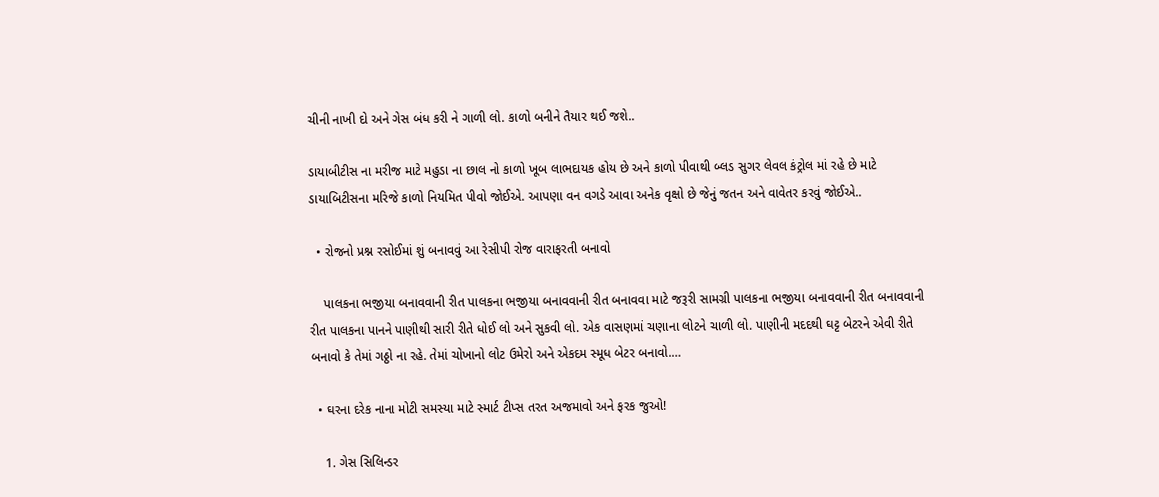ચીની નાખી દો અને ગેસ બંધ કરી ને ગાળી લો. કાળો બનીને તૈયાર થઈ જશે..

ડાયાબીટીસ ના મરીજ માટે મહુડા ના છાલ નો કાળો ખૂબ લાભદાયક હોય છે અને કાળો પીવાથી બ્લડ સુગર લેવલ કંટ્રોલ માં રહે છે માટે ડાયાબિટીસના મરિજે કાળો નિયમિત પીવો જોઈએ. આપણા વન વગડે આવા અનેક વૃક્ષો છે જેનું જતન અને વાવેતર કરવું જોઈએ..

  • રોજનો પ્રશ્ન રસોઈમાં શું બનાવવું આ રેસીપી રોજ વારાફરતી બનાવો

    પાલકના ભજીયા બનાવવાની રીત પાલકના ભજીયા બનાવવાની રીત બનાવવા માટે જરૂરી સામગ્રી પાલકના ભજીયા બનાવવાની રીત બનાવવાની રીત પાલકના પાનને પાણીથી સારી રીતે ધોઈ લો અને સુકવી લો. એક વાસણમાં ચણાના લોટને ચાળી લો. પાણીની મદદથી ઘટ્ટ બેટરને એવી રીતે બનાવો કે તેમાં ગઠ્ઠો ના રહે. તેમાં ચોખાનો લોટ ઉમેરો અને એકદમ સ્મૂધ બેટર બનાવો.…

  • ઘરના દરેક નાના મોટી સમસ્યા માટે સ્માર્ટ ટીપ્સ તરત અજમાવો અને ફરક જુઓ!

    1. ગેસ સિલિન્ડર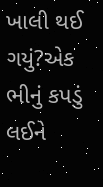ખાલી થઈ ગયું?એક ભીનું કપડું લઈને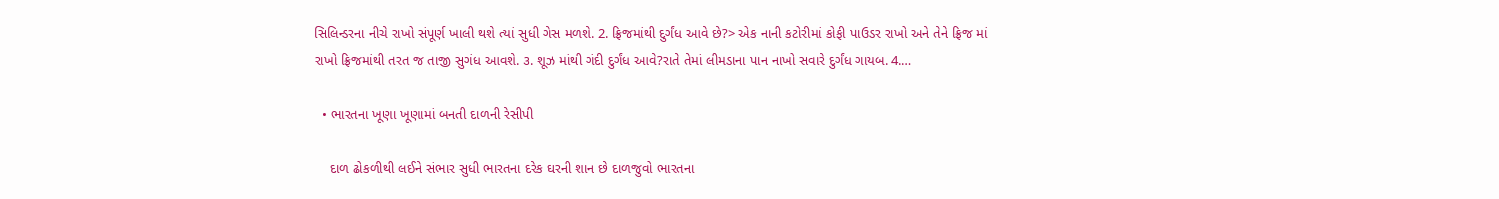સિલિન્ડરના નીચે રાખો સંપૂર્ણ ખાલી થશે ત્યાં સુધી ગેસ મળશે. 2. ફ્રિજમાંથી દુર્ગંધ આવે છે?> એક નાની કટોરીમાં કોફી પાઉડર રાખો અને તેને ફ્રિજ માં રાખો ફ્રિજમાંથી તરત જ તાજી સુગંધ આવશે. ૩. શૂઝ માંથી ગંદી દુર્ગંધ આવે?રાતે તેમાં લીમડાના પાન નાખો સવારે દુર્ગંધ ગાયબ. 4.…

  • ભારતના ખૂણા ખૂણામાં બનતી દાળની રેસીપી

    દાળ ઢોકળીથી લઈને સંભાર સુધી ભારતના દરેક ઘરની શાન છે દાળજુવો ભારતના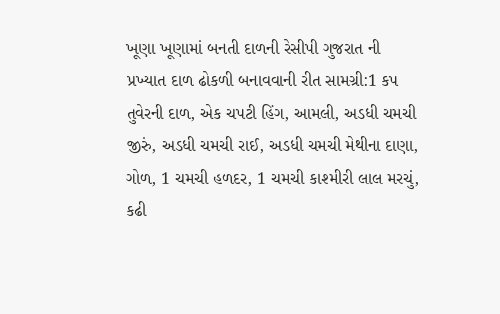ખૂણા ખૂણામાં બનતી દાળની રેસીપી ગુજરાત ની પ્રખ્યાત દાળ ઢોકળી બનાવવાની રીત સામગ્રી:1 કપ તુવેરની દાળ, એક ચપટી હિંગ, આમલી, અડધી ચમચી જીરું, અડધી ચમચી રાઈ, અડધી ચમચી મેથીના દાણા, ગોળ, 1 ચમચી હળદર, 1 ચમચી કાશ્મીરી લાલ મરચું, કઢી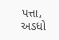પત્તા, અડધો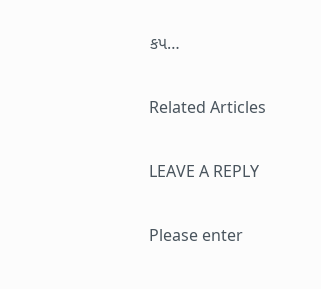કપ…

Related Articles

LEAVE A REPLY

Please enter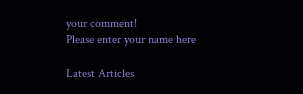your comment!
Please enter your name here

Latest Articles